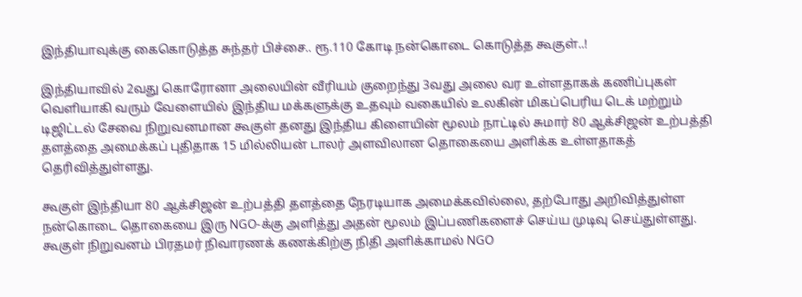இந்தியாவுக்கு கைகொடுத்த சுந்தர் பிச்சை.. ரூ.110 கோடி நன்கொடை கொடுத்த கூகுள்..!

இந்தியாவில் 2வது கொரோனா அலையின் வீரியம் குறைந்து 3வது அலை வர உள்ளதாகக் கணிப்புகள் வெளியாகி வரும் வேளையில் இந்திய மக்களுக்கு உதவும் வகையில் உலகின் மிகப்பெரிய டெக் மற்றும் டிஜிட்டல் சேவை நிறுவனமான கூகுள் தனது இந்திய கிளையின் மூலம் நாட்டில் சுமார் 80 ஆக்சிஜன் உற்பத்தி தளத்தை அமைக்கப் புதிதாக 15 மில்லியன் டாலர் அளவிலான தொகையை அளிக்க உள்ளதாகத் தெரிவித்துள்ளது.

கூகுள் இந்தியா 80 ஆக்சிஜன் உற்பத்தி தளத்தை நேரடியாக அமைக்கவில்லை, தற்போது அறிவித்துள்ள நன்கொடை தொகையை இரு NGO-க்கு அளித்து அதன் மூலம் இப்பணிகளைச் செய்ய முடிவு செய்துள்ளது. கூகுள் நிறுவனம் பிரதமர் நிவாரணக் கணக்கிற்கு நிதி அளிக்காமல் NGO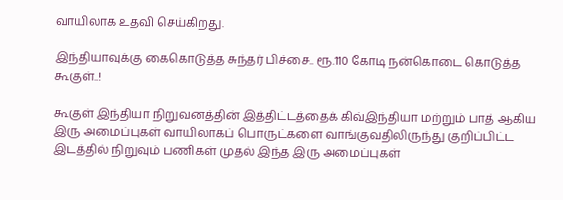வாயிலாக உதவி செய்கிறது.

இந்தியாவுக்கு கைகொடுத்த சுந்தர் பிச்சை.. ரூ.110 கோடி நன்கொடை கொடுத்த கூகுள்..!

கூகுள் இந்தியா நிறுவனத்தின் இத்திட்டத்தைக் கிவ்இந்தியா மற்றும் பாத் ஆகிய இரு அமைப்புகள் வாயிலாகப் பொருட்களை வாங்குவதிலிருந்து குறிப்பிட்ட இடத்தில் நிறுவும் பணிகள் முதல் இந்த இரு அமைப்புகள்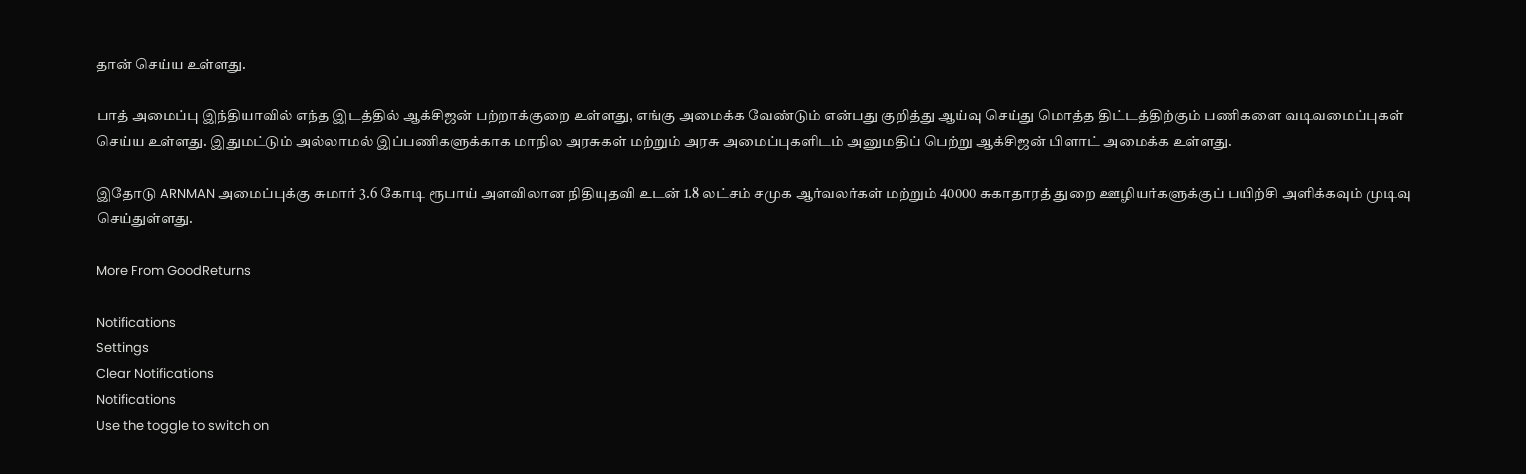தான் செய்ய உள்ளது.

பாத் அமைப்பு இந்தியாவில் எந்த இடத்தில் ஆக்சிஜன் பற்றாக்குறை உள்ளது, எங்கு அமைக்க வேண்டும் என்பது குறித்து ஆய்வு செய்து மொத்த திட்டத்திற்கும் பணிகளை வடிவமைப்புகள் செய்ய உள்ளது. இதுமட்டும் அல்லாமல் இப்பணிகளுக்காக மாநில அரசுகள் மற்றும் அரசு அமைப்புகளிடம் அனுமதிப் பெற்று ஆக்சிஜன் பிளாட் அமைக்க உள்ளது.

இதோடு ARNMAN அமைப்புக்கு சுமார் 3.6 கோடி ரூபாய் அளவிலான நிதியுதவி உடன் 1.8 லட்சம் சமுக ஆர்வலர்கள் மற்றும் 40000 சுகாதாரத் துறை ஊழியர்களுக்குப் பயிற்சி அளிக்கவும் முடிவு செய்துள்ளது.

More From GoodReturns

Notifications
Settings
Clear Notifications
Notifications
Use the toggle to switch on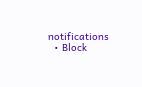notifications
  • Block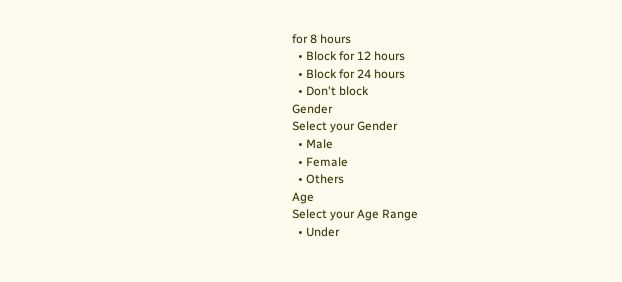for 8 hours
  • Block for 12 hours
  • Block for 24 hours
  • Don't block
Gender
Select your Gender
  • Male
  • Female
  • Others
Age
Select your Age Range
  • Under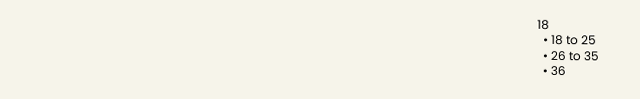18
  • 18 to 25
  • 26 to 35
  • 36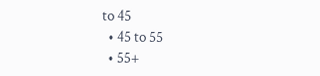to 45
  • 45 to 55
  • 55+